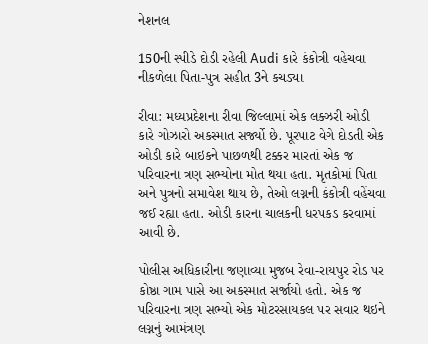નેશનલ

150ની સ્પીડે દોડી રહેલી Audi કારે કંકોત્રી વહેચવા નીકળેલા પિતા-પુત્ર સહીત 3ને કચડ્યા

રીવા: મધ્યપ્રદેશના રીવા જિલ્લામાં એક લક્ઝરી ઓડી કારે ગોઝારો અકસ્માત સર્જ્યો છે. પૂરપાટ વેગે દોડતી એક ઓડી કારે બાઇકને પાછળથી ટક્કર મારતાં એક જ પરિવારના ત્રણ સભ્યોના મોત થયા હતા. મૃતકોમાં પિતા અને પુત્રનો સમાવેશ થાય છે, તેઓ લગ્નની કંકોત્રી વહેંચવા જઈ રહ્યા હતા. ઓડી કારના ચાલકની ધરપકડ કરવામાં આવી છે.

પોલીસ અધિકારીના જણાવ્યા મુજબ રેવા-રાયપુર રોડ પર કોષ્ઠા ગામ પાસે આ અકસ્માત સર્જાયો હતો. એક જ પરિવારના ત્રણ સભ્યો એક મોટરસાયકલ પર સવાર થઇને લગ્નનું આમંત્રણ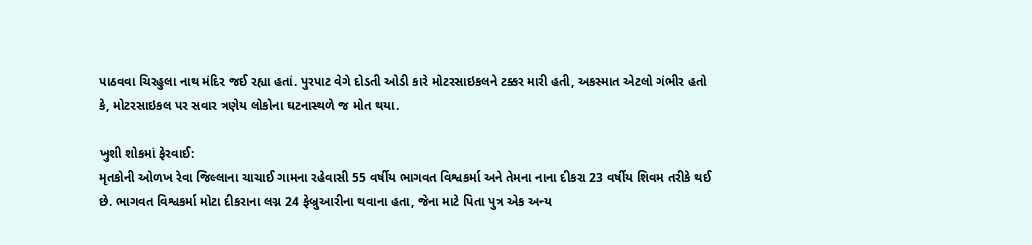પાઠવવા ચિરહુલા નાથ મંદિર જઈ રહ્યા હતાં. પુરપાટ વેગે દોડતી ઓડી કારે મોટરસાઇકલને ટક્કર મારી હતી, અકસ્માત એટલો ગંભીર હતો કે, મોટરસાઇકલ પર સવાર ત્રણેય લોકોના ઘટનાસ્થળે જ મોત થયા.

ખુશી શોકમાં ફેરવાઈ:
મૃતકોની ઓળખ રેવા જિલ્લાના ચાચાઈ ગામના રહેવાસી 55 વર્ષીય ભાગવત વિશ્વકર્મા અને તેમના નાના દીકરા 23 વર્ષીય શિવમ તરીકે થઈ છે. ભાગવત વિશ્વકર્મા મોટા દીકરાના લગ્ન 24 ફેબ્રુઆરીના થવાના હતા, જેના માટે પિતા પુત્ર એક અન્ય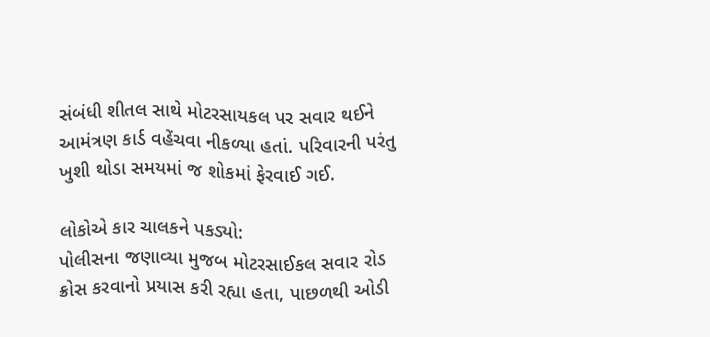સંબંધી શીતલ સાથે મોટરસાયકલ પર સવાર થઈને આમંત્રણ કાર્ડ વહેંચવા નીકળ્યા હતાં. પરિવારની પરંતુ ખુશી થોડા સમયમાં જ શોકમાં ફેરવાઈ ગઈ.

લોકોએ કાર ચાલકને પકડ્યો:
પોલીસના જણાવ્યા મુજબ મોટરસાઈકલ સવાર રોડ ક્રોસ કરવાનો પ્રયાસ કરી રહ્યા હતા, પાછળથી ઓડી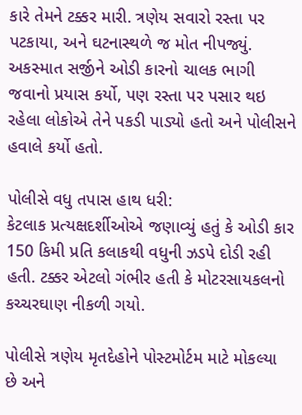કારે તેમને ટક્કર મારી. ત્રણેય સવારો રસ્તા પર પટકાયા, અને ઘટનાસ્થળે જ મોત નીપજ્યું. અકસ્માત સર્જીને ઓડી કારનો ચાલક ભાગી જવાનો પ્રયાસ કર્યો, પણ રસ્તા પર પસાર થઇ રહેલા લોકોએ તેને પકડી પાડ્યો હતો અને પોલીસને હવાલે કર્યો હતો.

પોલીસે વધુ તપાસ હાથ ધરી:
કેટલાક પ્રત્યક્ષદર્શીઓએ જણાવ્યું હતું કે ઓડી કાર 150 કિમી પ્રતિ કલાકથી વધુની ઝડપે દોડી રહી હતી. ટક્કર એટલો ગંભીર હતી કે મોટરસાયકલનો કચ્ચરઘાણ નીકળી ગયો.

પોલીસે ત્રણેય મૃતદેહોને પોસ્ટમોર્ટમ માટે મોકલ્યા છે અને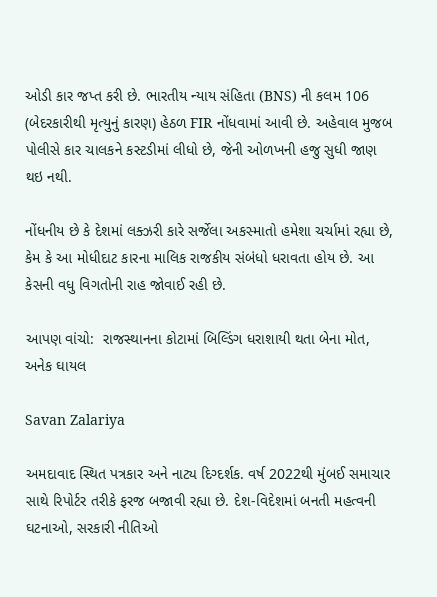ઓડી કાર જપ્ત કરી છે. ભારતીય ન્યાય સંહિતા (BNS) ની કલમ 106 (બેદરકારીથી મૃત્યુનું કારણ) હેઠળ FIR નોંધવામાં આવી છે. અહેવાલ મુજબ પોલીસે કાર ચાલકને કસ્ટડીમાં લીધો છે, જેની ઓળખની હજુ સુધી જાણ થઇ નથી.

નોંધનીય છે કે દેશમાં લક્ઝરી કારે સર્જેલા અકસ્માતો હમેશા ચર્ચામાં રહ્યા છે, કેમ કે આ મોધીદાટ કારના માલિક રાજકીય સંબંધો ધરાવતા હોય છે. આ કેસની વધુ વિગતોની રાહ જોવાઈ રહી છે.

આપણ વાંચો:  રાજસ્થાનના કોટામાં બિલ્ડિંગ ધરાશાયી થતા બેના મોત, અનેક ઘાયલ

Savan Zalariya

અમદાવાદ સ્થિત પત્રકાર અને નાટ્ય દિગ્દર્શક. વર્ષ 2022થી મુંબઈ સમાચાર સાથે રિપોર્ટર તરીકે ફરજ બજાવી રહ્યા છે. દેશ-વિદેશમાં બનતી મહત્વની ઘટનાઓ, સરકારી નીતિઓ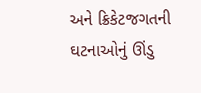અને ક્રિકેટજગતની ઘટનાઓનું ઊંડુ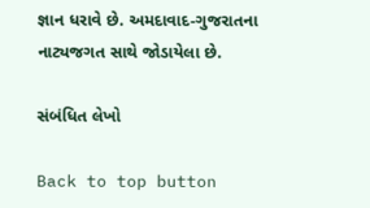જ્ઞાન ધરાવે છે. અમદાવાદ-ગુજરાતના નાટ્યજગત સાથે જોડાયેલા છે.

સંબંધિત લેખો

Back to top button